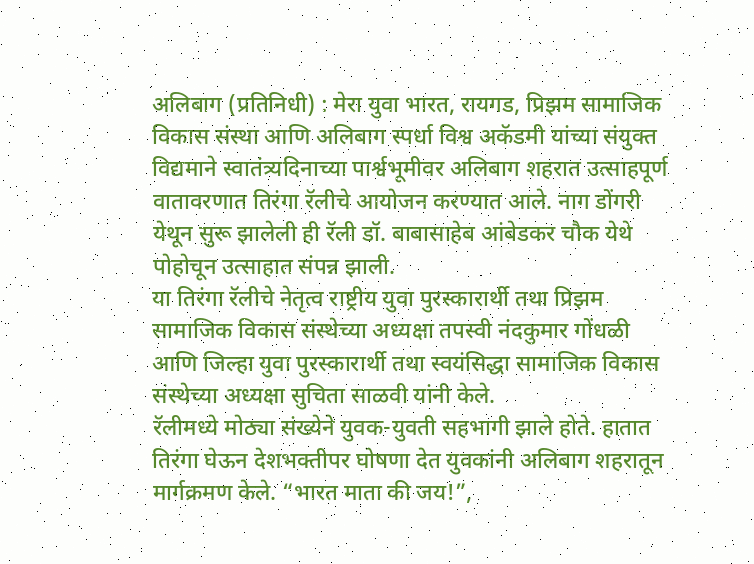अलिबाग (प्रतिनिधी) : मेरा युवा भारत, रायगड, प्रिझम सामाजिक विकास संस्था आणि अलिबाग स्पर्धा विश्व अकॅडमी यांच्या संयुक्त विद्यमाने स्वातंत्र्यदिनाच्या पार्श्वभूमीवर अलिबाग शहरात उत्साहपूर्ण वातावरणात तिरंगा रॅलीचे आयोजन करण्यात आले. नाग डोंगरी येथून सुरू झालेली ही रॅली डॉ. बाबासाहेब आंबेडकर चौक येथे पोहोचून उत्साहात संपन्न झाली.
या तिरंगा रॅलीचे नेतृत्व राष्ट्रीय युवा पुरस्कारार्थी तथा प्रिझम सामाजिक विकास संस्थेच्या अध्यक्षा तपस्वी नंदकुमार गोंधळी आणि जिल्हा युवा पुरस्कारार्थी तथा स्वयंसिद्धा सामाजिक विकास संस्थेच्या अध्यक्षा सुचिता साळवी यांनी केले.
रॅलीमध्ये मोठ्या संख्येने युवक-युवती सहभागी झाले होते. हातात तिरंगा घेऊन देशभक्तीपर घोषणा देत युवकांनी अलिबाग शहरातून मार्गक्रमण केले. “भारत माता की जय!”,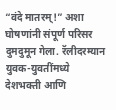“वंदे मातरम्!” अशा घोषणांनी संपूर्ण परिसर दुमदुमून गेला. रॅलीदरम्यान युवक-युवतींमध्ये देशभक्ती आणि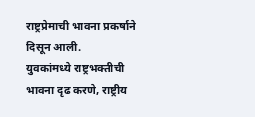राष्ट्रप्रेमाची भावना प्रकर्षाने दिसून आली.
युवकांमध्ये राष्ट्रभक्तीची भावना दृढ करणे, राष्ट्रीय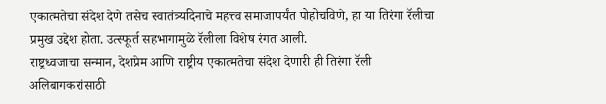एकात्मतेचा संदेश देणे तसेच स्वातंत्र्यदिनाचे महत्त्व समाजापर्यंत पोहोचविणे, हा या तिरंगा रॅलीचा प्रमुख उद्देश होता. उत्स्फूर्त सहभागामुळे रॅलीला विशेष रंगत आली.
राष्ट्रध्वजाचा सन्मान, देशप्रेम आणि राष्ट्रीय एकात्मतेचा संदेश देणारी ही तिरंगा रॅली अलिबागकरांसाठी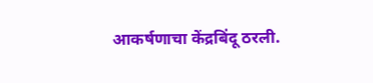आकर्षणाचा केंद्रबिंदू ठरली.